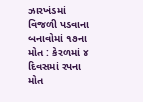ઝારખંડમાં વિજળી પડવાના બનાવોમાં ૧૭ના મોત : કેરળમાં ૪ દિવસમાં રપના મોત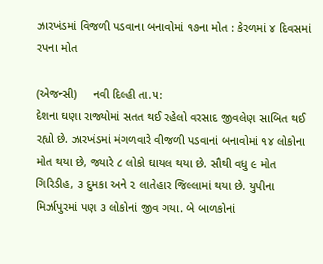ઝારખંડમાં વિજળી પડવાના બનાવોમાં ૧૭ના મોત : કેરળમાં ૪ દિવસમાં રપના મોત

(એજન્સી)     નવી દિલ્હી તા.૫:
દેશના ઘણા રાજ્યોમાં સતત થઈ રહેલો વરસાદ જીવલેણ સાબિત થઈ રહ્યો છે. ઝારખંડમાં મંગળવારે વીજળી પડવાનાં બનાવોમાં ૧૪ લોકોના મોત થયા છે, જ્યારે ૮ લોકો ઘાયલ થયા છે. સૌથી વધુ ૯ મોત ગિરિડીહ, ૩ દુમકા અને ૨ લાતેહાર જિલ્લામાં થયા છે. યુપીના મિર્ઝાપુરમાં પણ ૩ લોકોનાં જીવ ગયા. બે બાળકોનાં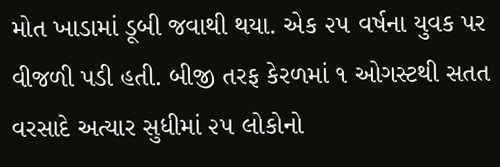મોત ખાડામાં ડૂબી જવાથી થયા. એક ૨૫ વર્ષના યુવક પર વીજળી પડી હતી. બીજી તરફ કેરળમાં ૧ ઓગસ્ટથી સતત વરસાદે અત્યાર સુધીમાં ૨૫ લોકોનો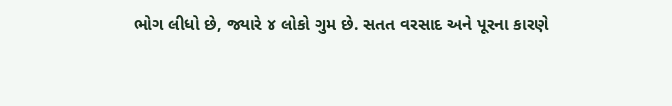ભોગ લીધો છે, જ્યારે ૪ લોકો ગુમ છે. સતત વરસાદ અને પૂરના કારણે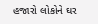હજારો લોકોને ઘર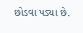છોડવા પડ્યા છે.